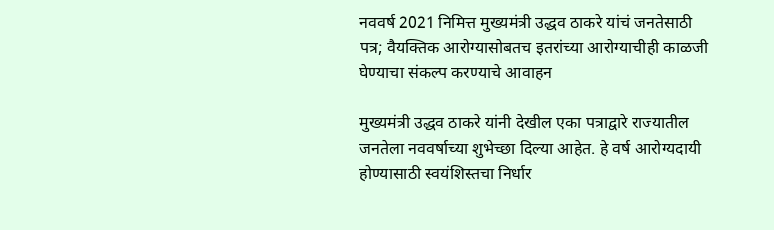नववर्ष 2021 निमित्त मुख्यमंत्री उद्धव ठाकरे यांचं जनतेसाठी पत्र; वैयक्तिक आरोग्यासोबतच इतरांच्या आरोग्याचीही काळजी घेण्याचा संकल्प करण्याचे आवाहन

मुख्यमंत्री उद्धव ठाकरे यांनी देखील एका पत्राद्वारे राज्यातील जनतेला नववर्षाच्या शुभेच्छा दिल्या आहेत. हे वर्ष आरोग्यदायी होण्यासाठी स्वयंशिस्तचा निर्धार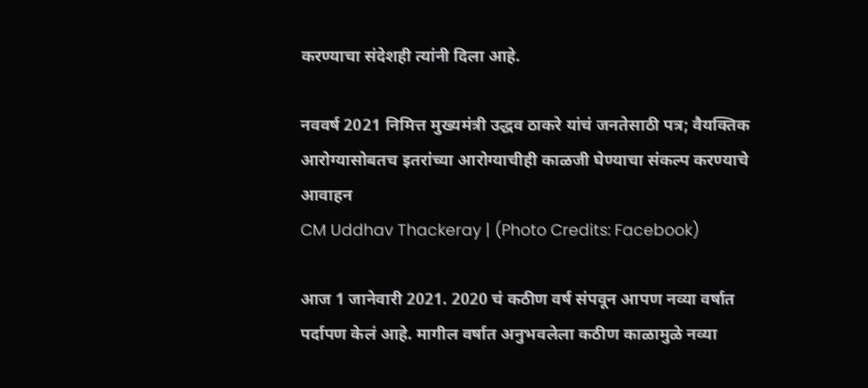करण्याचा संदेशही त्यांनी दिला आहे.

नववर्ष 2021 निमित्त मुख्यमंत्री उद्धव ठाकरे यांचं जनतेसाठी पत्र; वैयक्तिक आरोग्यासोबतच इतरांच्या आरोग्याचीही काळजी घेण्याचा संकल्प करण्याचे आवाहन
CM Uddhav Thackeray | (Photo Credits: Facebook)

आज 1 जानेवारी 2021. 2020 चं कठीण वर्ष संपवून आपण नव्या वर्षात पर्दापण केलं आहे. मागील वर्षात अनुभवलेला कठीण काळामुळे नव्या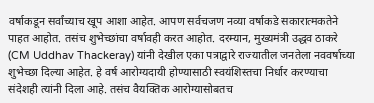वर्षाकडून सर्वांच्याच खूप आशा आहेत. आपण सर्वचजण नव्या वर्षाकडे सकारात्मकतेने पाहत आहोत. तसंच शुभेच्छांचा वर्षावही करत आहोत. दरम्यान, मुख्यमंत्री उद्धव ठाकरे (CM Uddhav Thackeray) यांनी देखील एका पत्राद्वारे राज्यातील जनतेला नववर्षाच्या शुभेच्छा दिल्या आहेत. हे वर्ष आरोग्यदायी होण्यासाठी स्वयंशिस्तचा निर्धार करण्याचा संदेशही त्यांनी दिला आहे. तसंच वैयक्तिक आरोग्यासोबतच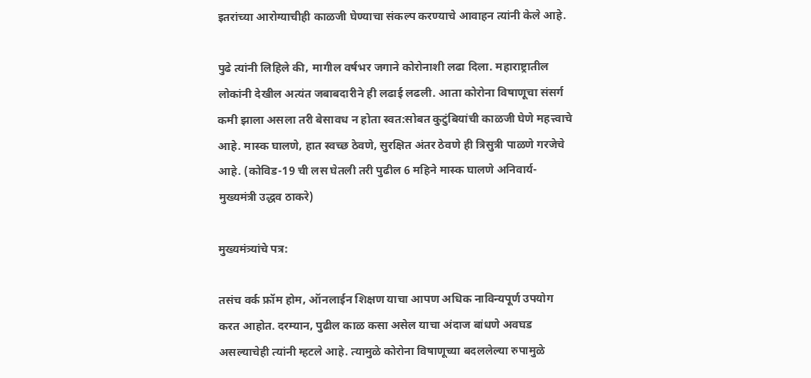इतरांच्या आरोग्याचीही काळजी घेण्याचा संकल्प करण्याचे आवाहन त्यांनी केले आहे.

पुढे त्यांनी लिहिले की, मागील वर्षभर जगाने कोरोनाशी लढा दिला. महाराष्ट्रातील लोकांनी देखील अत्यंत जबाबदारीने ही लढाई लढली. आता कोरोना विषाणूचा संसर्ग कमी झाला असला तरी बेसावध न होता स्वत:सोबत कुटुंबियांची काळजी घेणे महत्त्वाचे आहे. मास्क घालणे, हात स्वच्छ ठेवणे, सुरक्षित अंतर ठेवणे ही त्रिसुत्री पाळणे गरजेचे आहे. (कोविड-19 ची लस घेतली तरी पुढील 6 महिने मास्क घालणे अनिवार्य- मुख्यमंत्री उद्धव ठाकरे)

मुख्यमंत्र्यांचे पत्र:

तसंच वर्क फ्रॉम होम, ऑनलाईन शिक्षण याचा आपण अधिक नाविन्यपूर्ण उपयोग करत आहोत. दरम्यान, पुढील काळ कसा असेल याचा अंदाज बांधणे अवघड असल्याचेही त्यांनी म्हटले आहे. त्यामुळे कोरोना विषाणूच्या बदललेल्या रुपामुळे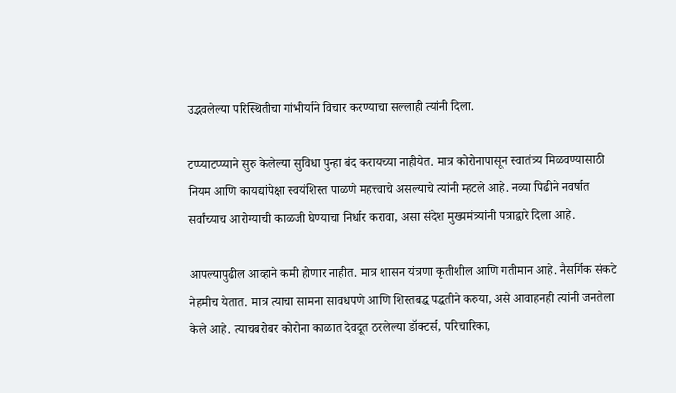उद्भवलेल्या परिस्थितीचा गांभीर्याने विचार करण्याचा सल्लाही त्यांनी दिला.

टप्प्याटप्प्याने सुरु केलेल्या सुविधा पुन्हा बंद करायच्या नाहीयेत. मात्र कोरोनापासून स्वातंत्र्य मिळवण्यासाठी नियम आणि कायद्यांपेक्षा स्वयंशिस्त पाळणे महत्त्वाचे असल्याचे त्यांनी म्हटले आहे. नव्या पिढीने नवर्षात सर्वांच्याच आरोग्याची काळजी घेण्याचा निर्धार करावा, असा संदेश मुख्यमंत्र्यांनी पत्राद्वारे दिला आहे.

आपल्यापुढील आव्हाने कमी होणार नाहीत. मात्र शासन यंत्रणा कृतीशील आणि गतीमान आहे. नैसर्गिक संकटे नेहमीच येतात. मात्र त्याचा सामना सावधपणे आणि शिस्तबद्ध पद्धतीने करुया, असे आवाहनही त्यांनी जनतेला केले आहे. त्याचबरोबर कोरोना काळात देवदूत ठरलेल्या डॉक्टर्स, परिचारिका,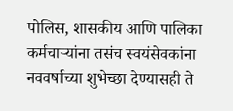पोलिस, शासकीय आणि पालिका कर्मचाऱ्यांना तसंच स्वयंसेवकांना नववर्षाच्या शुभेच्छा देण्यासही ते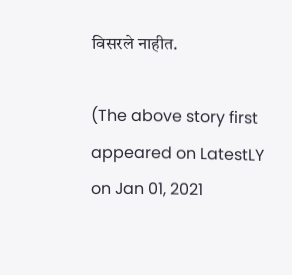विसरले नाहीत.

(The above story first appeared on LatestLY on Jan 01, 2021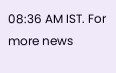08:36 AM IST. For more news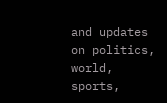and updates on politics, world, sports,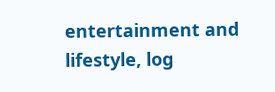entertainment and lifestyle, log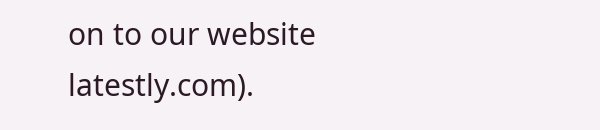on to our website latestly.com).